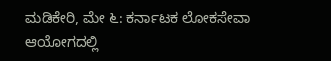ಮಡಿಕೇರಿ, ಮೇ ೬: ಕರ್ನಾಟಕ ಲೋಕಸೇವಾ ಆಯೋಗದಲ್ಲಿ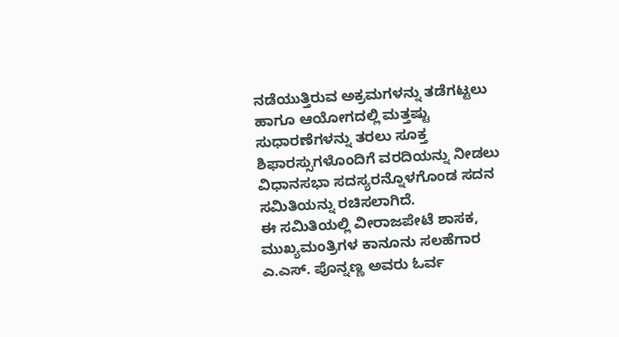ನಡೆಯುತ್ತಿರುವ ಅಕ್ರಮಗಳನ್ನು ತಡೆಗಟ್ಟಲು ಹಾಗೂ ಆಯೋಗದಲ್ಲಿ ಮತ್ತಷ್ಟು ಸುಧಾರಣೆಗಳನ್ನು ತರಲು ಸೂಕ್ತ ಶಿಫಾರಸ್ಸುಗಳೊಂದಿಗೆ ವರದಿಯನ್ನು ನೀಡಲು ವಿಧಾನಸಭಾ ಸದಸ್ಯರನ್ನೊಳಗೊಂಡ ಸದನ ಸಮಿತಿಯನ್ನು ರಚಿಸಲಾಗಿದೆ.
ಈ ಸಮಿತಿಯಲ್ಲಿ ವೀರಾಜಪೇಟೆ ಶಾಸಕ, ಮುಖ್ಯಮಂತ್ರಿಗಳ ಕಾನೂನು ಸಲಹೆಗಾರ ಎ.ಎಸ್. ಪೊನ್ನಣ್ಣ ಅವರು ಓರ್ವ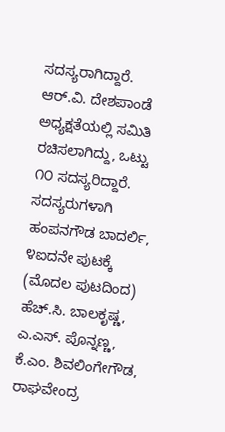ಸದಸ್ಯರಾಗಿದ್ದಾರೆ. ಆರ್.ವಿ. ದೇಶಪಾಂಡೆ ಅಧ್ಯಕ್ಷತೆಯಲ್ಲಿ ಸಮಿತಿ ರಚಿಸಲಾಗಿದ್ದು, ಒಟ್ಟು ೧೦ ಸದಸ್ಯರಿದ್ದಾರೆ. ಸದಸ್ಯರುಗಳಾಗಿ ಹಂಪನಗೌಡ ಬಾದರ್ಲಿ, ೪ಐದನೇ ಪುಟಕ್ಕೆ
(ಮೊದಲ ಪುಟದಿಂದ) ಹೆಚ್.ಸಿ. ಬಾಲಕೃಷ್ಣ, ಎ.ಎಸ್. ಪೊನ್ನಣ್ಣ, ಕೆ.ಎಂ. ಶಿವಲಿಂಗೇಗೌಡ, ರಾಘವೇಂದ್ರ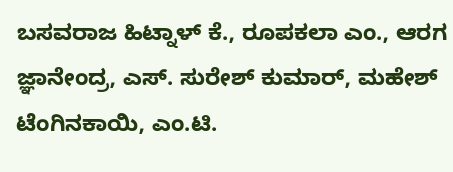ಬಸವರಾಜ ಹಿಟ್ನಾಳ್ ಕೆ., ರೂಪಕಲಾ ಎಂ., ಆರಗ ಜ್ಞಾನೇಂದ್ರ, ಎಸ್. ಸುರೇಶ್ ಕುಮಾರ್, ಮಹೇಶ್ ಟೆಂಗಿನಕಾಯಿ, ಎಂ.ಟಿ.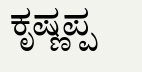ಕೃಷ್ಣಪ್ಪ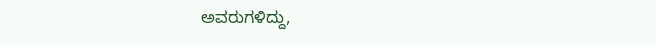ಅವರುಗಳಿದ್ದು,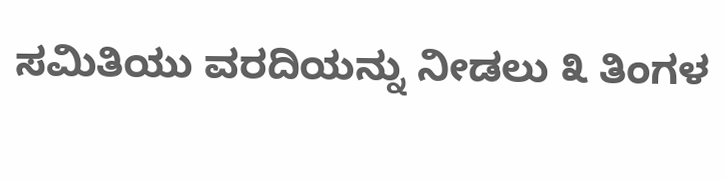ಸಮಿತಿಯು ವರದಿಯನ್ನು ನೀಡಲು ೩ ತಿಂಗಳ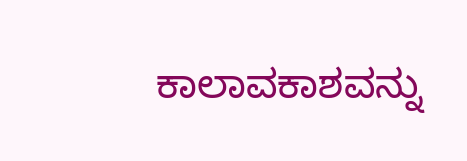ಕಾಲಾವಕಾಶವನ್ನು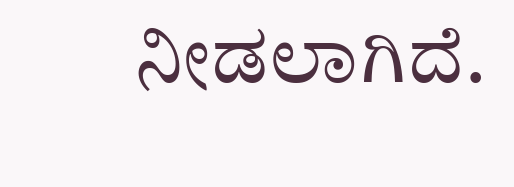ನೀಡಲಾಗಿದೆ.